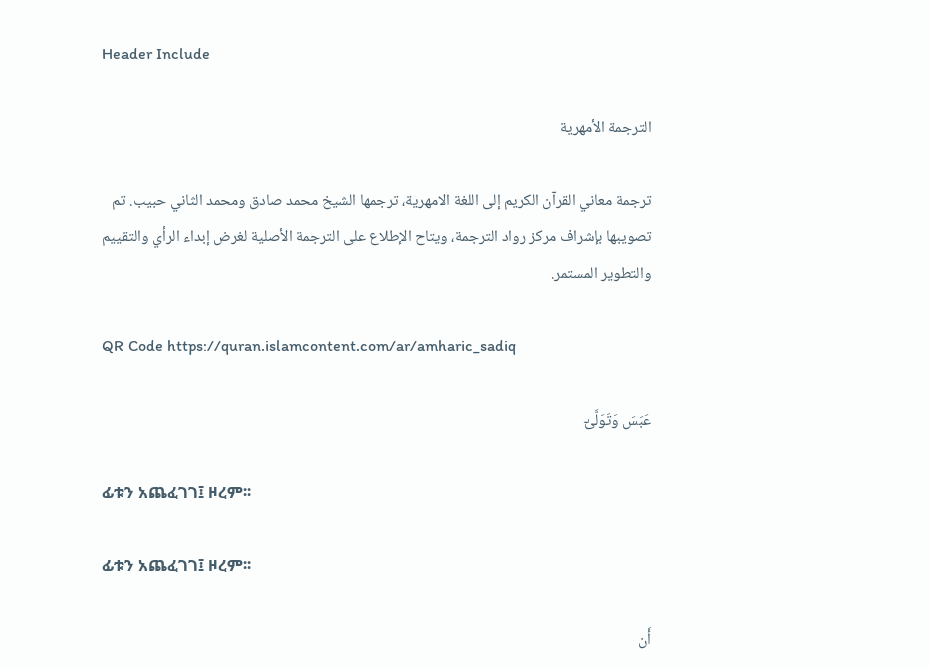Header Include

الترجمة الأمهرية

ترجمة معاني القرآن الكريم إلى اللغة الامهرية، ترجمها الشيخ محمد صادق ومحمد الثاني حبيب. تم تصويبها بإشراف مركز رواد الترجمة، ويتاح الإطلاع على الترجمة الأصلية لغرض إبداء الرأي والتقييم والتطوير المستمر.

QR Code https://quran.islamcontent.com/ar/amharic_sadiq

عَبَسَ وَتَوَلَّىٰٓ

ፊቱን አጨፈገገ፤ ዞረም፡፡

ፊቱን አጨፈገገ፤ ዞረም፡፡

أَن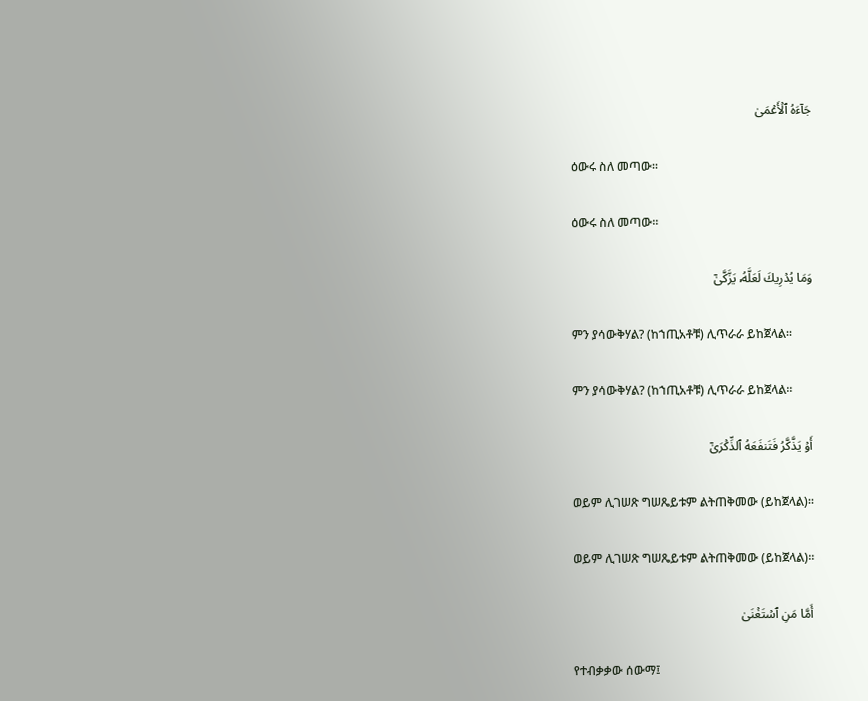جَآءَهُ ٱلۡأَعۡمَىٰ

ዕውሩ ስለ መጣው፡፡

ዕውሩ ስለ መጣው፡፡

وَمَا يُدۡرِيكَ لَعَلَّهُۥ يَزَّكَّىٰٓ

ምን ያሳውቅሃል? (ከኀጢአቶቹ) ሊጥራራ ይከጀላል፡፡

ምን ያሳውቅሃል? (ከኀጢአቶቹ) ሊጥራራ ይከጀላል፡፡

أَوۡ يَذَّكَّرُ فَتَنفَعَهُ ٱلذِّكۡرَىٰٓ

ወይም ሊገሠጽ ግሠጼይቱም ልትጠቅመው (ይከጀላል)፡፡

ወይም ሊገሠጽ ግሠጼይቱም ልትጠቅመው (ይከጀላል)፡፡

أَمَّا مَنِ ٱسۡتَغۡنَىٰ

የተብቃቃው ሰውማ፤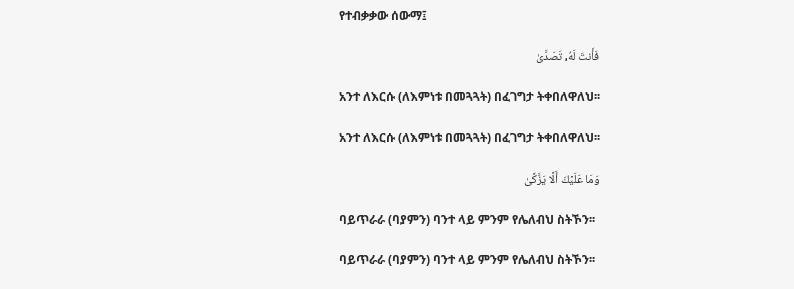የተብቃቃው ሰውማ፤

فَأَنتَ لَهُۥ تَصَدَّىٰ

አንተ ለእርሱ (ለእምነቱ በመጓጓት) በፈገግታ ትቀበለዋለህ፡፡

አንተ ለእርሱ (ለእምነቱ በመጓጓት) በፈገግታ ትቀበለዋለህ፡፡

وَمَا عَلَيۡكَ أَلَّا يَزَّكَّىٰ

ባይጥራራ (ባያምን) ባንተ ላይ ምንም የሌለብህ ስትኾን፡፡

ባይጥራራ (ባያምን) ባንተ ላይ ምንም የሌለብህ ስትኾን፡፡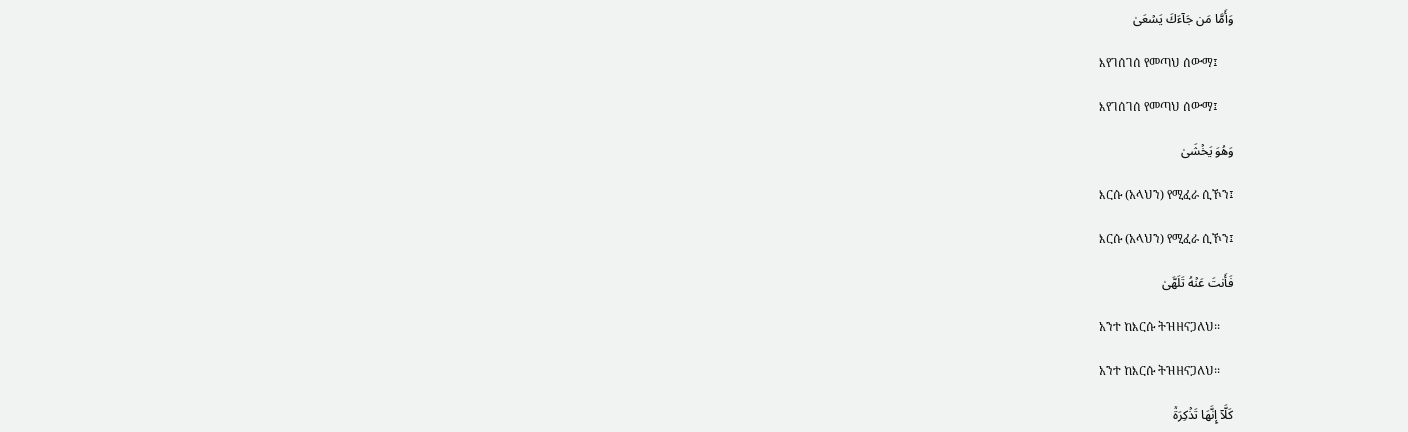وَأَمَّا مَن جَآءَكَ يَسۡعَىٰ

እየገሰገሰ የመጣህ ሰውማ፤

እየገሰገሰ የመጣህ ሰውማ፤

وَهُوَ يَخۡشَىٰ

እርሱ (አላህን) የሚፈራ ሲኾን፤

እርሱ (አላህን) የሚፈራ ሲኾን፤

فَأَنتَ عَنۡهُ تَلَهَّىٰ

አንተ ከእርሱ ትዝዘናጋለህ፡፡

አንተ ከእርሱ ትዝዘናጋለህ፡፡

كَلَّآ إِنَّهَا تَذۡكِرَةٞ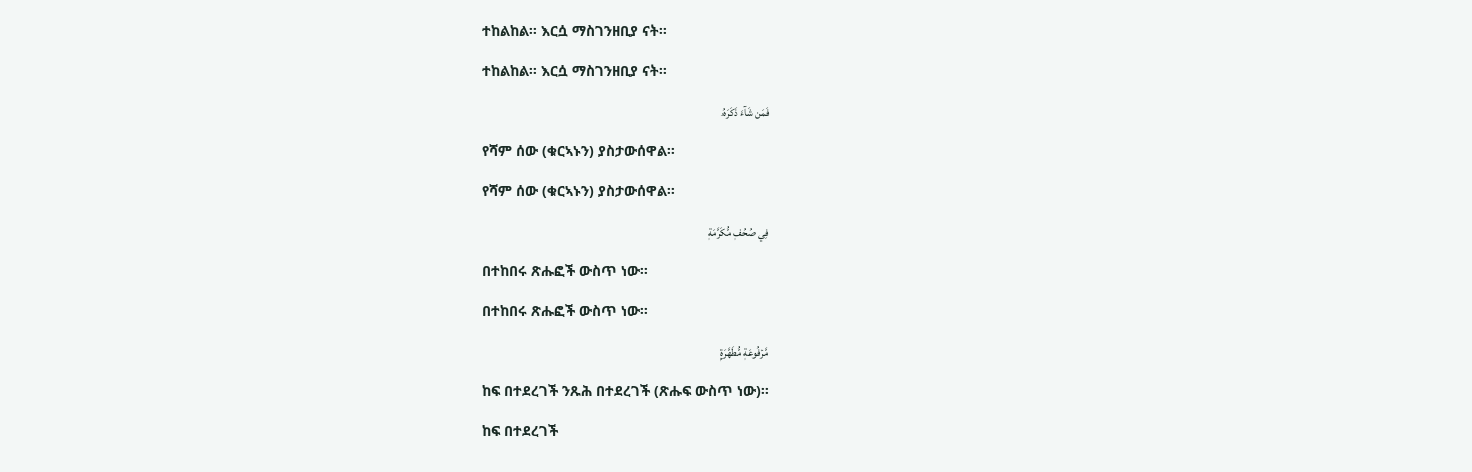ተከልከል፡፡ እርሷ ማስገንዘቢያ ናት፡፡

ተከልከል፡፡ እርሷ ማስገንዘቢያ ናት፡፡

فَمَن شَآءَ ذَكَرَهُۥ

የሻም ሰው (ቁርኣኑን) ያስታውሰዋል፡፡

የሻም ሰው (ቁርኣኑን) ያስታውሰዋል፡፡

فِي صُحُفٖ مُّكَرَّمَةٖ

በተከበሩ ጽሑፎች ውስጥ ነው፡፡

በተከበሩ ጽሑፎች ውስጥ ነው፡፡

مَّرۡفُوعَةٖ مُّطَهَّرَةِۭ

ከፍ በተደረገች ንጹሕ በተደረገች (ጽሑፍ ውስጥ ነው)፡፡

ከፍ በተደረገች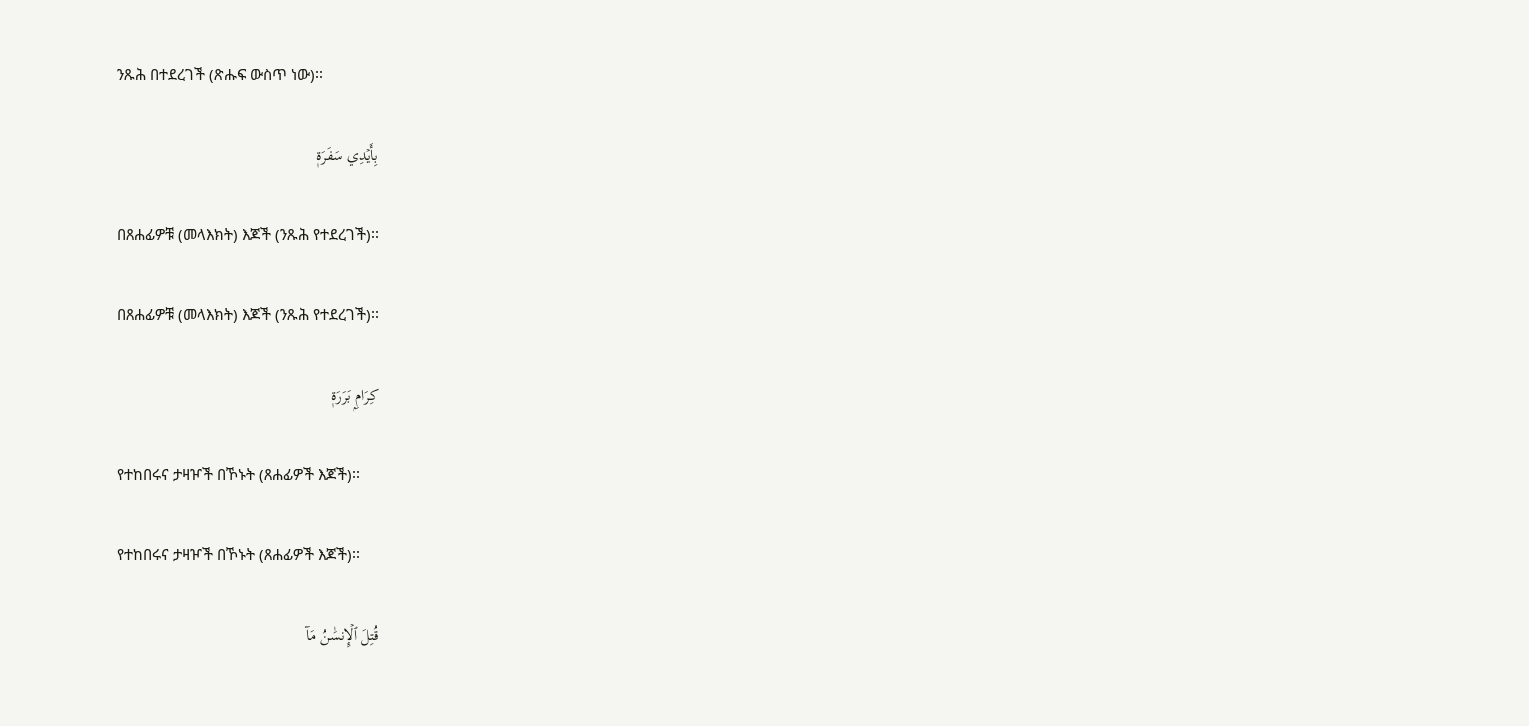ንጹሕ በተደረገች (ጽሑፍ ውስጥ ነው)፡፡

بِأَيۡدِي سَفَرَةٖ

በጸሐፊዎቹ (መላእክት) እጆች (ንጹሕ የተደረገች)፡፡

በጸሐፊዎቹ (መላእክት) እጆች (ንጹሕ የተደረገች)፡፡

كِرَامِۭ بَرَرَةٖ

የተከበሩና ታዛዦች በኾኑት (ጸሐፊዎች እጆች)፡፡

የተከበሩና ታዛዦች በኾኑት (ጸሐፊዎች እጆች)፡፡

قُتِلَ ٱلۡإِنسَٰنُ مَآ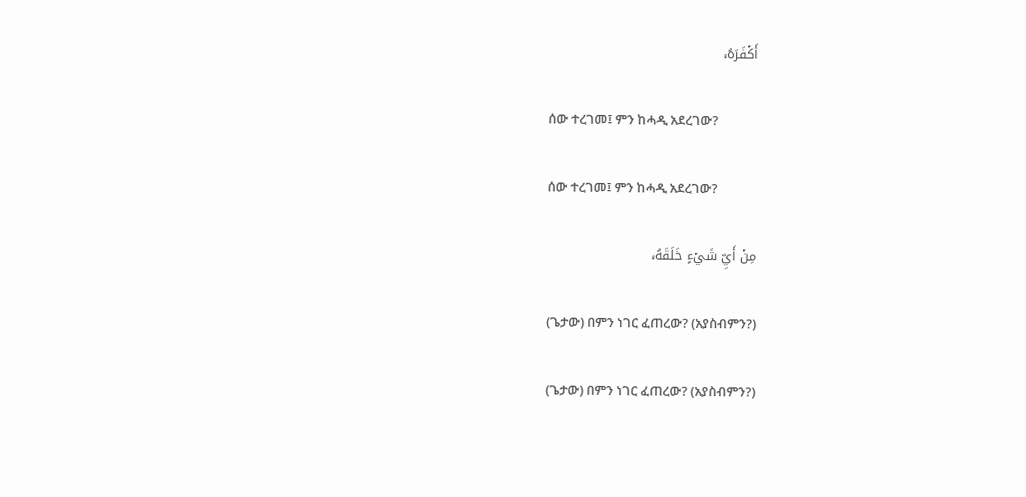أَكۡفَرَهُۥ

ሰው ተረገመ፤ ምን ከሓዲ አደረገው?

ሰው ተረገመ፤ ምን ከሓዲ አደረገው?

مِنۡ أَيِّ شَيۡءٍ خَلَقَهُۥ

(ጌታው) በምን ነገር ፈጠረው? (አያስብምን?)

(ጌታው) በምን ነገር ፈጠረው? (አያስብምን?)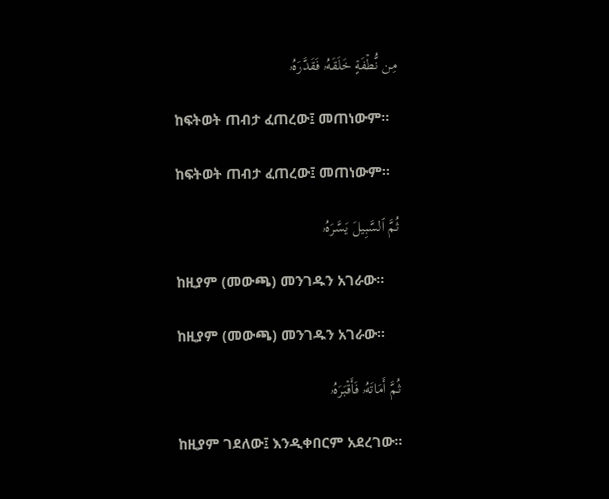مِن نُّطۡفَةٍ خَلَقَهُۥ فَقَدَّرَهُۥ

ከፍትወት ጠብታ ፈጠረው፤ መጠነውም፡፡

ከፍትወት ጠብታ ፈጠረው፤ መጠነውም፡፡

ثُمَّ ٱلسَّبِيلَ يَسَّرَهُۥ

ከዚያም (መውጫ) መንገዱን አገራው፡፡

ከዚያም (መውጫ) መንገዱን አገራው፡፡

ثُمَّ أَمَاتَهُۥ فَأَقۡبَرَهُۥ

ከዚያም ገደለው፤ እንዲቀበርም አደረገው፡፡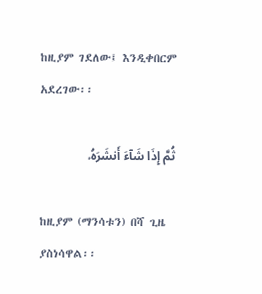ከዚያም ገደለው፤ እንዲቀበርም አደረገው፡፡

ثُمَّ إِذَا شَآءَ أَنشَرَهُۥ

ከዚያም (ማንሳቱን) በሻ ጊዜ ያስነሳዋል፡፡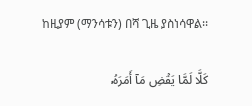ከዚያም (ማንሳቱን) በሻ ጊዜ ያስነሳዋል፡፡

كَلَّا لَمَّا يَقۡضِ مَآ أَمَرَهُۥ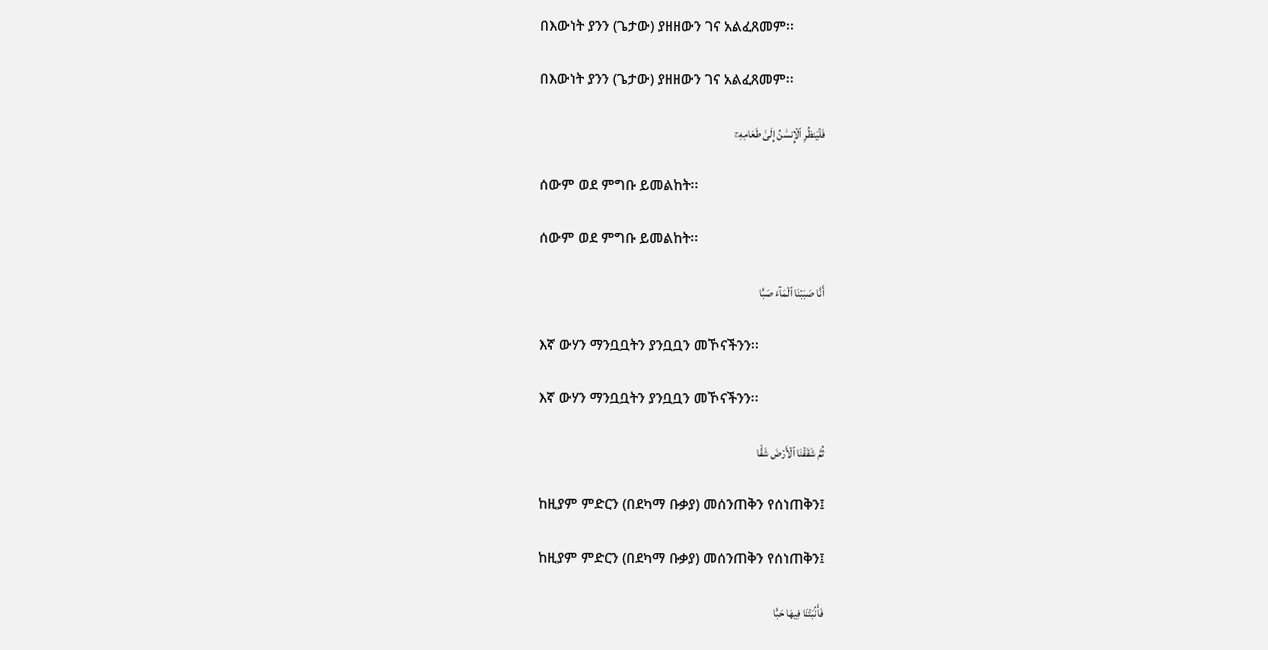በእውነት ያንን (ጌታው) ያዘዘውን ገና አልፈጸመም፡፡

በእውነት ያንን (ጌታው) ያዘዘውን ገና አልፈጸመም፡፡

فَلۡيَنظُرِ ٱلۡإِنسَٰنُ إِلَىٰ طَعَامِهِۦٓ

ሰውም ወደ ምግቡ ይመልከት፡፡

ሰውም ወደ ምግቡ ይመልከት፡፡

أَنَّا صَبَبۡنَا ٱلۡمَآءَ صَبّٗا

እኛ ውሃን ማንቧቧትን ያንቧቧን መኾናችንን፡፡

እኛ ውሃን ማንቧቧትን ያንቧቧን መኾናችንን፡፡

ثُمَّ شَقَقۡنَا ٱلۡأَرۡضَ شَقّٗا

ከዚያም ምድርን (በደካማ ቡቃያ) መሰንጠቅን የሰነጠቅን፤

ከዚያም ምድርን (በደካማ ቡቃያ) መሰንጠቅን የሰነጠቅን፤

فَأَنۢبَتۡنَا فِيهَا حَبّٗا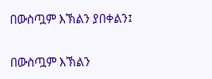በውስጧም እኽልን ያበቀልን፤

በውስጧም እኽልን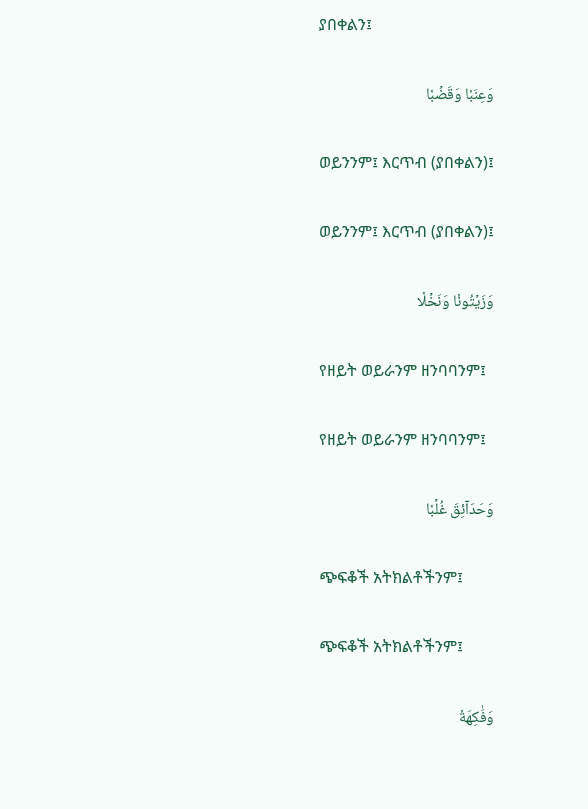ያበቀልን፤

وَعِنَبٗا وَقَضۡبٗا

ወይንንም፤ እርጥብ (ያበቀልን)፤

ወይንንም፤ እርጥብ (ያበቀልን)፤

وَزَيۡتُونٗا وَنَخۡلٗا

የዘይት ወይራንም ዘንባባንም፤

የዘይት ወይራንም ዘንባባንም፤

وَحَدَآئِقَ غُلۡبٗا

ጭፍቆች አትክልቶችንም፤

ጭፍቆች አትክልቶችንም፤

وَفَٰكِهَةٗ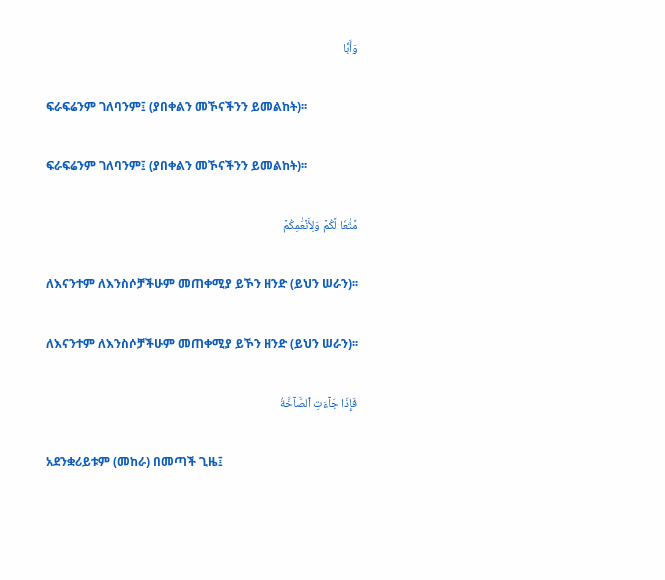وَأَبّٗا

ፍራፍሬንም ገለባንም፤ (ያበቀልን መኾናችንን ይመልከት)፡፡

ፍራፍሬንም ገለባንም፤ (ያበቀልን መኾናችንን ይመልከት)፡፡

مَّتَٰعٗا لَّكُمۡ وَلِأَنۡعَٰمِكُمۡ

ለእናንተም ለእንስሶቻችሁም መጠቀሚያ ይኾን ዘንድ (ይህን ሠራን)፡፡

ለእናንተም ለእንስሶቻችሁም መጠቀሚያ ይኾን ዘንድ (ይህን ሠራን)፡፡

فَإِذَا جَآءَتِ ٱلصَّآخَّةُ

አደንቋሪይቱም (መከራ) በመጣች ጊዜ፤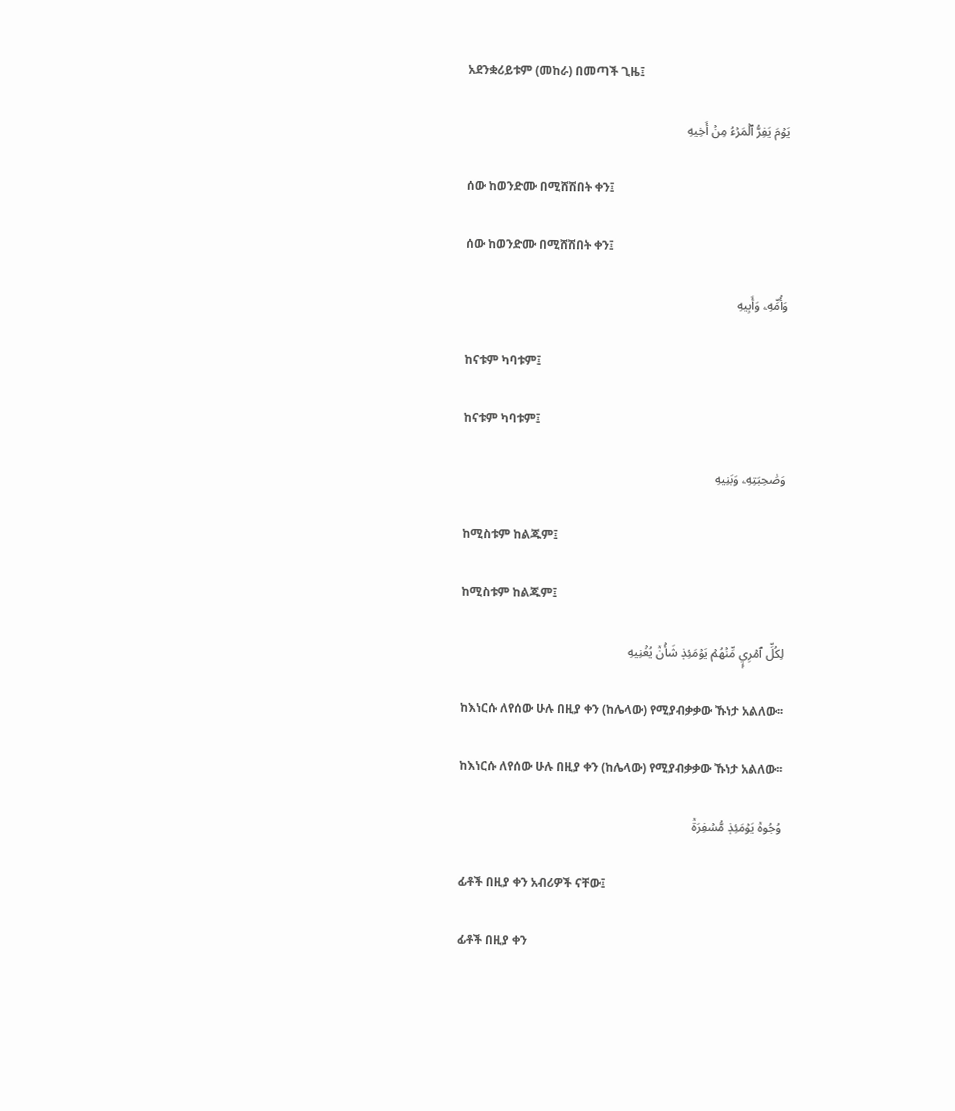አደንቋሪይቱም (መከራ) በመጣች ጊዜ፤

يَوۡمَ يَفِرُّ ٱلۡمَرۡءُ مِنۡ أَخِيهِ

ሰው ከወንድሙ በሚሸሽበት ቀን፤

ሰው ከወንድሙ በሚሸሽበት ቀን፤

وَأُمِّهِۦ وَأَبِيهِ

ከናቱም ካባቱም፤

ከናቱም ካባቱም፤

وَصَٰحِبَتِهِۦ وَبَنِيهِ

ከሚስቱም ከልጁም፤

ከሚስቱም ከልጁም፤

لِكُلِّ ٱمۡرِيٕٖ مِّنۡهُمۡ يَوۡمَئِذٖ شَأۡنٞ يُغۡنِيهِ

ከእነርሱ ለየሰው ሁሉ በዚያ ቀን (ከሌላው) የሚያብቃቃው ኹነታ አልለው፡፡

ከእነርሱ ለየሰው ሁሉ በዚያ ቀን (ከሌላው) የሚያብቃቃው ኹነታ አልለው፡፡

وُجُوهٞ يَوۡمَئِذٖ مُّسۡفِرَةٞ

ፊቶች በዚያ ቀን አብሪዎች ናቸው፤

ፊቶች በዚያ ቀን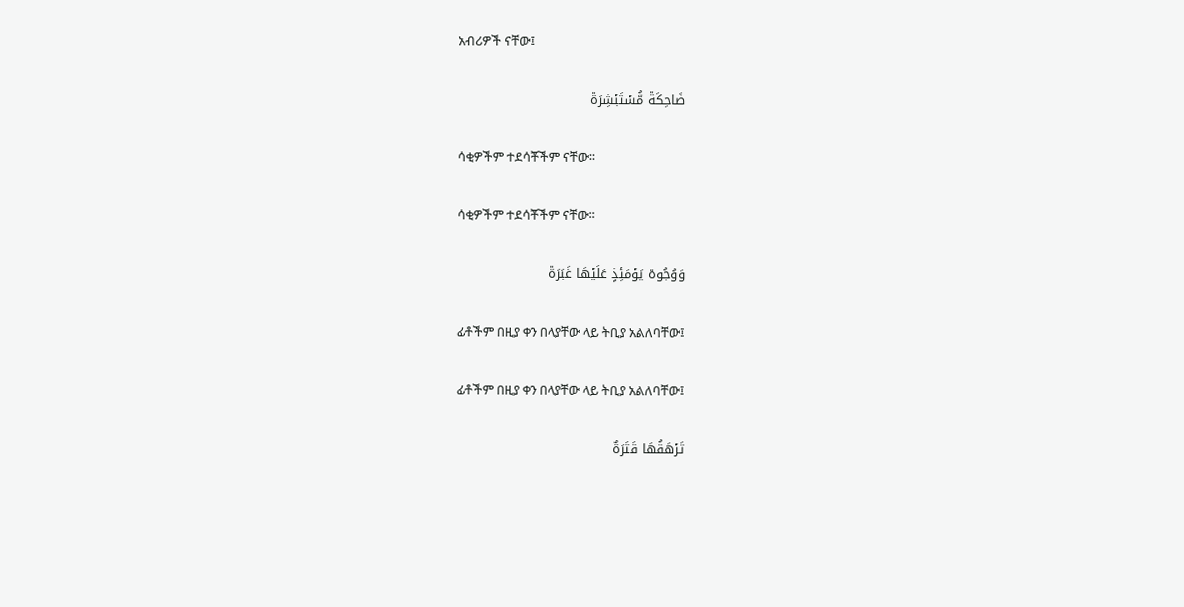አብሪዎች ናቸው፤

ضَاحِكَةٞ مُّسۡتَبۡشِرَةٞ

ሳቂዎችም ተደሳቾችም ናቸው፡፡

ሳቂዎችም ተደሳቾችም ናቸው፡፡

وَوُجُوهٞ يَوۡمَئِذٍ عَلَيۡهَا غَبَرَةٞ

ፊቶችም በዚያ ቀን በላያቸው ላይ ትቢያ አልለባቸው፤

ፊቶችም በዚያ ቀን በላያቸው ላይ ትቢያ አልለባቸው፤

تَرۡهَقُهَا قَتَرَةٌ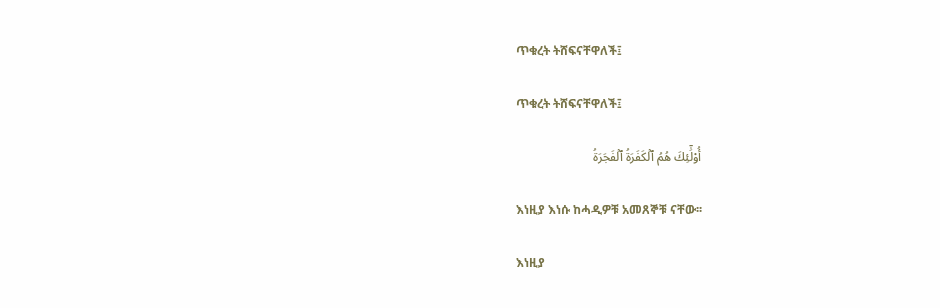ጥቁረት ትሸፍናቸዋለች፤

ጥቁረት ትሸፍናቸዋለች፤

أُوْلَٰٓئِكَ هُمُ ٱلۡكَفَرَةُ ٱلۡفَجَرَةُ

እነዚያ እነሱ ከሓዲዎቹ አመጸኞቹ ናቸው፡፡

እነዚያ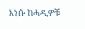እነሱ ከሓዲዎቹ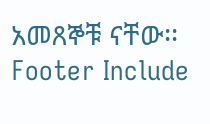አመጸኞቹ ናቸው፡፡
Footer Include